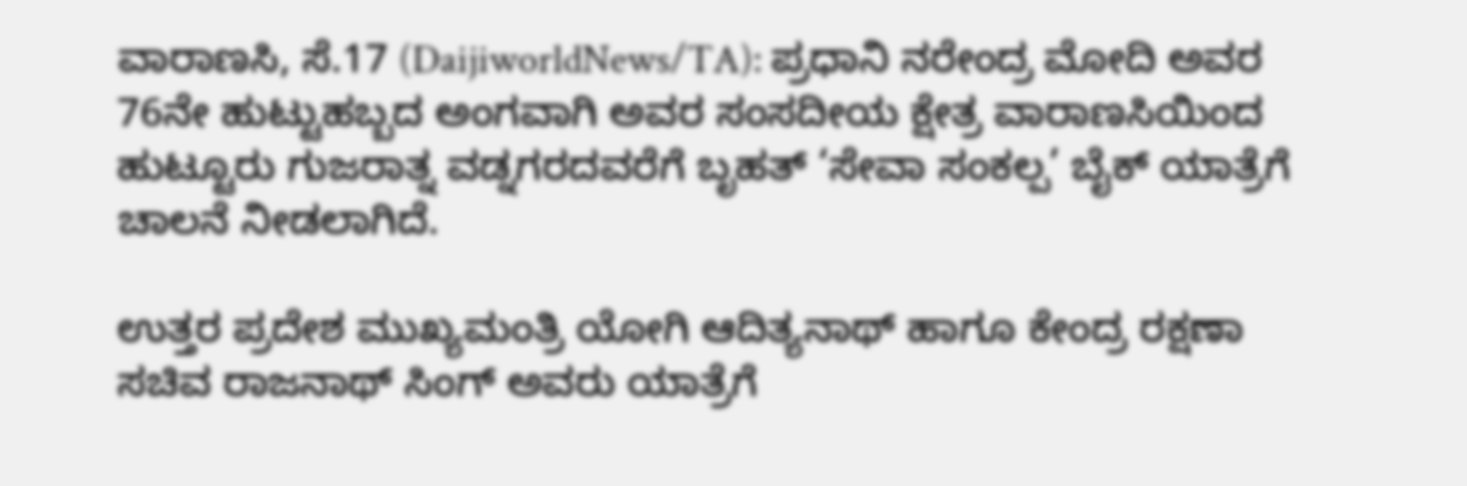ವಾರಾಣಸಿ, ಸೆ.17 (DaijiworldNews/TA): ಪ್ರಧಾನಿ ನರೇಂದ್ರ ಮೋದಿ ಅವರ 76ನೇ ಹುಟ್ಟುಹಬ್ಬದ ಅಂಗವಾಗಿ ಅವರ ಸಂಸದೀಯ ಕ್ಷೇತ್ರ ವಾರಾಣಸಿಯಿಂದ ಹುಟ್ಟೂರು ಗುಜರಾತ್ನ ವಡ್ನಗರದವರೆಗೆ ಬೃಹತ್ ‘ಸೇವಾ ಸಂಕಲ್ಪ’ ಬೈಕ್ ಯಾತ್ರೆಗೆ ಚಾಲನೆ ನೀಡಲಾಗಿದೆ.

ಉತ್ತರ ಪ್ರದೇಶ ಮುಖ್ಯಮಂತ್ರಿ ಯೋಗಿ ಆದಿತ್ಯನಾಥ್ ಹಾಗೂ ಕೇಂದ್ರ ರಕ್ಷಣಾ ಸಚಿವ ರಾಜನಾಥ್ ಸಿಂಗ್ ಅವರು ಯಾತ್ರೆಗೆ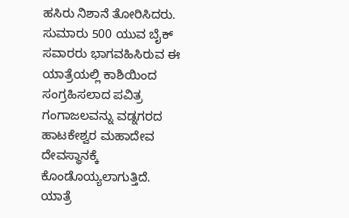ಹಸಿರು ನಿಶಾನೆ ತೋರಿಸಿದರು. ಸುಮಾರು 500 ಯುವ ಬೈಕ್ ಸವಾರರು ಭಾಗವಹಿಸಿರುವ ಈ ಯಾತ್ರೆಯಲ್ಲಿ ಕಾಶಿಯಿಂದ ಸಂಗ್ರಹಿಸಲಾದ ಪವಿತ್ರ ಗಂಗಾಜಲವನ್ನು ವಡ್ನಗರದ ಹಾಟಕೇಶ್ವರ ಮಹಾದೇವ ದೇವಸ್ಥಾನಕ್ಕೆ ಕೊಂಡೊಯ್ಯಲಾಗುತ್ತಿದೆ.
ಯಾತ್ರೆ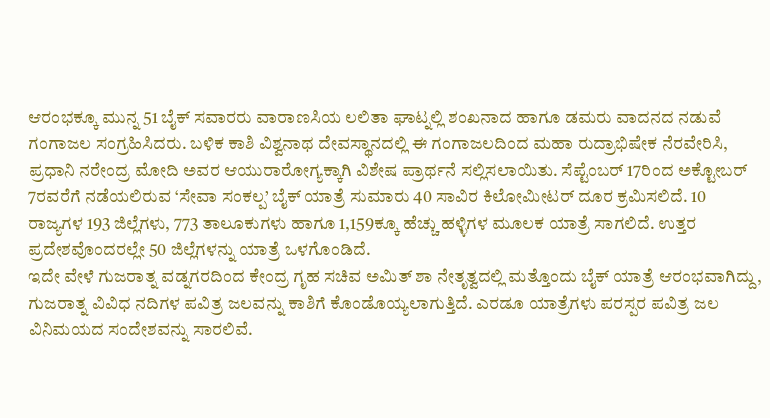ಆರಂಭಕ್ಕೂ ಮುನ್ನ 51 ಬೈಕ್ ಸವಾರರು ವಾರಾಣಸಿಯ ಲಲಿತಾ ಘಾಟ್ನಲ್ಲಿ ಶಂಖನಾದ ಹಾಗೂ ಡಮರು ವಾದನದ ನಡುವೆ ಗಂಗಾಜಲ ಸಂಗ್ರಹಿಸಿದರು. ಬಳಿಕ ಕಾಶಿ ವಿಶ್ವನಾಥ ದೇವಸ್ಥಾನದಲ್ಲಿ ಈ ಗಂಗಾಜಲದಿಂದ ಮಹಾ ರುದ್ರಾಭಿಷೇಕ ನೆರವೇರಿಸಿ, ಪ್ರಧಾನಿ ನರೇಂದ್ರ ಮೋದಿ ಅವರ ಆಯುರಾರೋಗ್ಯಕ್ಕಾಗಿ ವಿಶೇಷ ಪ್ರಾರ್ಥನೆ ಸಲ್ಲಿಸಲಾಯಿತು. ಸೆಪ್ಟೆಂಬರ್ 17ರಿಂದ ಅಕ್ಟೋಬರ್ 7ರವರೆಗೆ ನಡೆಯಲಿರುವ ‘ಸೇವಾ ಸಂಕಲ್ಪ’ ಬೈಕ್ ಯಾತ್ರೆ ಸುಮಾರು 40 ಸಾವಿರ ಕಿಲೋಮೀಟರ್ ದೂರ ಕ್ರಮಿಸಲಿದೆ. 10 ರಾಜ್ಯಗಳ 193 ಜಿಲ್ಲೆಗಳು, 773 ತಾಲೂಕುಗಳು ಹಾಗೂ 1,159ಕ್ಕೂ ಹೆಚ್ಚು ಹಳ್ಳಿಗಳ ಮೂಲಕ ಯಾತ್ರೆ ಸಾಗಲಿದೆ. ಉತ್ತರ ಪ್ರದೇಶವೊಂದರಲ್ಲೇ 50 ಜಿಲ್ಲೆಗಳನ್ನು ಯಾತ್ರೆ ಒಳಗೊಂಡಿದೆ.
ಇದೇ ವೇಳೆ ಗುಜರಾತ್ನ ವಡ್ನಗರದಿಂದ ಕೇಂದ್ರ ಗೃಹ ಸಚಿವ ಅಮಿತ್ ಶಾ ನೇತೃತ್ವದಲ್ಲಿ ಮತ್ತೊಂದು ಬೈಕ್ ಯಾತ್ರೆ ಆರಂಭವಾಗಿದ್ದು, ಗುಜರಾತ್ನ ವಿವಿಧ ನದಿಗಳ ಪವಿತ್ರ ಜಲವನ್ನು ಕಾಶಿಗೆ ಕೊಂಡೊಯ್ಯಲಾಗುತ್ತಿದೆ. ಎರಡೂ ಯಾತ್ರೆಗಳು ಪರಸ್ಪರ ಪವಿತ್ರ ಜಲ ವಿನಿಮಯದ ಸಂದೇಶವನ್ನು ಸಾರಲಿವೆ.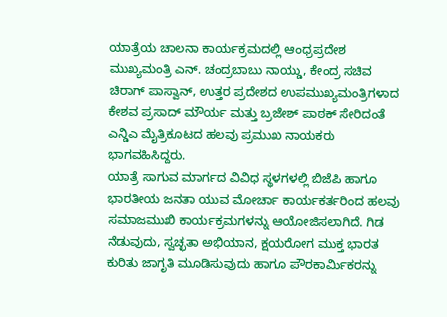ಯಾತ್ರೆಯ ಚಾಲನಾ ಕಾರ್ಯಕ್ರಮದಲ್ಲಿ ಆಂಧ್ರಪ್ರದೇಶ ಮುಖ್ಯಮಂತ್ರಿ ಎನ್. ಚಂದ್ರಬಾಬು ನಾಯ್ಡು, ಕೇಂದ್ರ ಸಚಿವ ಚಿರಾಗ್ ಪಾಸ್ವಾನ್, ಉತ್ತರ ಪ್ರದೇಶದ ಉಪಮುಖ್ಯಮಂತ್ರಿಗಳಾದ ಕೇಶವ ಪ್ರಸಾದ್ ಮೌರ್ಯ ಮತ್ತು ಬ್ರಜೇಶ್ ಪಾಠಕ್ ಸೇರಿದಂತೆ ಎನ್ಡಿಎ ಮೈತ್ರಿಕೂಟದ ಹಲವು ಪ್ರಮುಖ ನಾಯಕರು ಭಾಗವಹಿಸಿದ್ದರು.
ಯಾತ್ರೆ ಸಾಗುವ ಮಾರ್ಗದ ವಿವಿಧ ಸ್ಥಳಗಳಲ್ಲಿ ಬಿಜೆಪಿ ಹಾಗೂ ಭಾರತೀಯ ಜನತಾ ಯುವ ಮೋರ್ಚಾ ಕಾರ್ಯಕರ್ತರಿಂದ ಹಲವು ಸಮಾಜಮುಖಿ ಕಾರ್ಯಕ್ರಮಗಳನ್ನು ಆಯೋಜಿಸಲಾಗಿದೆ. ಗಿಡ ನೆಡುವುದು, ಸ್ವಚ್ಛತಾ ಅಭಿಯಾನ, ಕ್ಷಯರೋಗ ಮುಕ್ತ ಭಾರತ ಕುರಿತು ಜಾಗೃತಿ ಮೂಡಿಸುವುದು ಹಾಗೂ ಪೌರಕಾರ್ಮಿಕರನ್ನು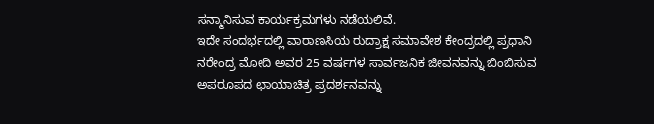ಸನ್ಮಾನಿಸುವ ಕಾರ್ಯಕ್ರಮಗಳು ನಡೆಯಲಿವೆ.
ಇದೇ ಸಂದರ್ಭದಲ್ಲಿ ವಾರಾಣಸಿಯ ರುದ್ರಾಕ್ಷ ಸಮಾವೇಶ ಕೇಂದ್ರದಲ್ಲಿ ಪ್ರಧಾನಿ ನರೇಂದ್ರ ಮೋದಿ ಅವರ 25 ವರ್ಷಗಳ ಸಾರ್ವಜನಿಕ ಜೀವನವನ್ನು ಬಿಂಬಿಸುವ ಅಪರೂಪದ ಛಾಯಾಚಿತ್ರ ಪ್ರದರ್ಶನವನ್ನು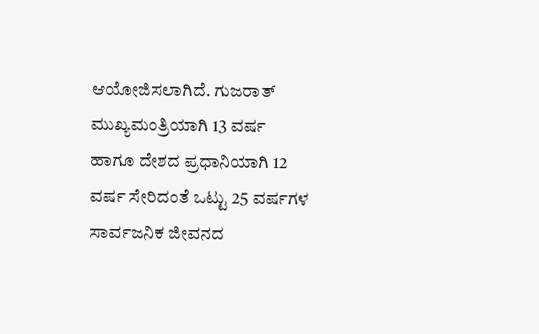ಆಯೋಜಿಸಲಾಗಿದೆ. ಗುಜರಾತ್ ಮುಖ್ಯಮಂತ್ರಿಯಾಗಿ 13 ವರ್ಷ ಹಾಗೂ ದೇಶದ ಪ್ರಧಾನಿಯಾಗಿ 12 ವರ್ಷ ಸೇರಿದಂತೆ ಒಟ್ಟು 25 ವರ್ಷಗಳ ಸಾರ್ವಜನಿಕ ಜೀವನದ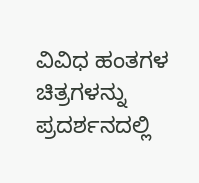ವಿವಿಧ ಹಂತಗಳ ಚಿತ್ರಗಳನ್ನು ಪ್ರದರ್ಶನದಲ್ಲಿ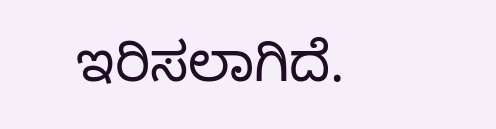ಇರಿಸಲಾಗಿದೆ.